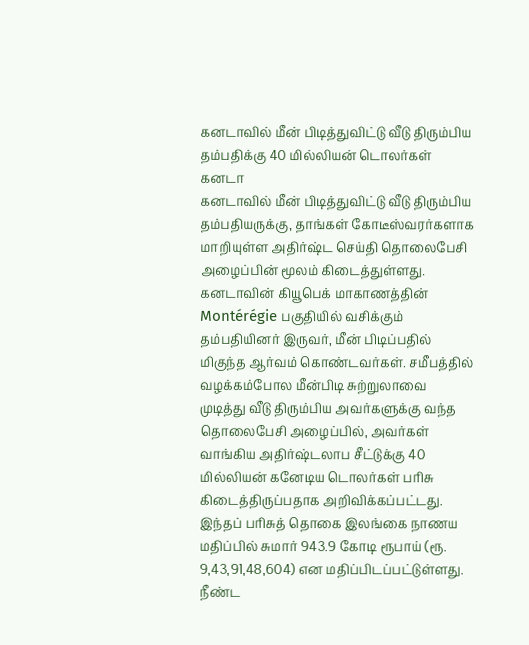கனடாவில் மீன் பிடித்துவிட்டு வீடு திரும்பிய தம்பதிக்கு 40 மில்லியன் டொலர்கள்
கனடா
கனடாவில் மீன் பிடித்துவிட்டு வீடு திரும்பிய தம்பதியருக்கு, தாங்கள் கோடீஸ்வரர்களாக மாறியுள்ள அதிர்ஷ்ட செய்தி தொலைபேசி அழைப்பின் மூலம் கிடைத்துள்ளது.
கனடாவின் கியூபெக் மாகாணத்தின் Montérégie பகுதியில் வசிக்கும் தம்பதியினர் இருவர், மீன் பிடிப்பதில் மிகுந்த ஆர்வம் கொண்டவர்கள். சமீபத்தில் வழக்கம்போல மீன்பிடி சுற்றுலாவை முடித்து வீடு திரும்பிய அவர்களுக்கு வந்த தொலைபேசி அழைப்பில், அவர்கள் வாங்கிய அதிர்ஷ்டலாப சீட்டுக்கு 40 மில்லியன் கனேடிய டொலர்கள் பரிசு கிடைத்திருப்பதாக அறிவிக்கப்பட்டது.
இந்தப் பரிசுத் தொகை இலங்கை நாணய மதிப்பில் சுமார் 943.9 கோடி ரூபாய் (ரூ. 9,43,91,48,604) என மதிப்பிடப்பட்டுள்ளது.
நீண்ட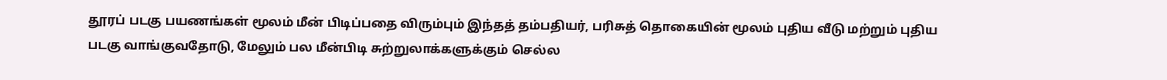தூரப் படகு பயணங்கள் மூலம் மீன் பிடிப்பதை விரும்பும் இந்தத் தம்பதியர், பரிசுத் தொகையின் மூலம் புதிய வீடு மற்றும் புதிய படகு வாங்குவதோடு, மேலும் பல மீன்பிடி சுற்றுலாக்களுக்கும் செல்ல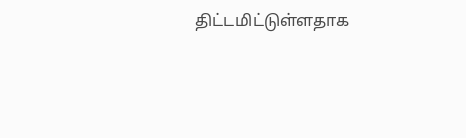திட்டமிட்டுள்ளதாக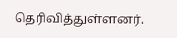தெரிவித்துள்ளனர்.